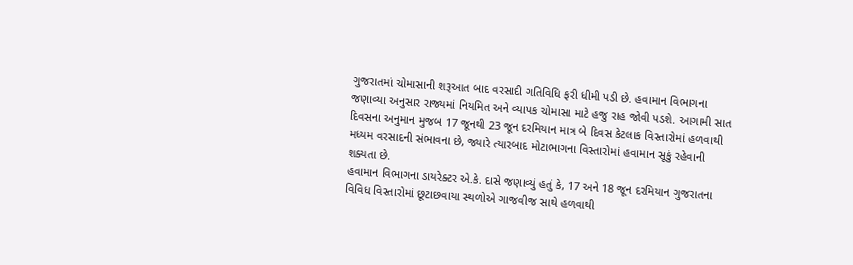ગુજરાતમાં ચોમાસાની શરૂઆત બાદ વરસાદી ગતિવિધિ ફરી ધીમી પડી છે. હવામાન વિભાગના જણાવ્યા અનુસાર રાજ્યમાં નિયમિત અને વ્યાપક ચોમાસા માટે હજુ રાહ જોવી પડશે. આગામી સાત દિવસના અનુમાન મુજબ 17 જૂનથી 23 જૂન દરમિયાન માત્ર બે દિવસ કેટલાક વિસ્તારોમાં હળવાથી મધ્યમ વરસાદની સંભાવના છે, જ્યારે ત્યારબાદ મોટાભાગના વિસ્તારોમાં હવામાન સૂકું રહેવાની શક્યતા છે.
હવામાન વિભાગના ડાયરેક્ટર એ.કે. દાસે જણાવ્યું હતું કે, 17 અને 18 જૂન દરમિયાન ગુજરાતના વિવિધ વિસ્તારોમાં છૂટાછવાયા સ્થળોએ ગાજવીજ સાથે હળવાથી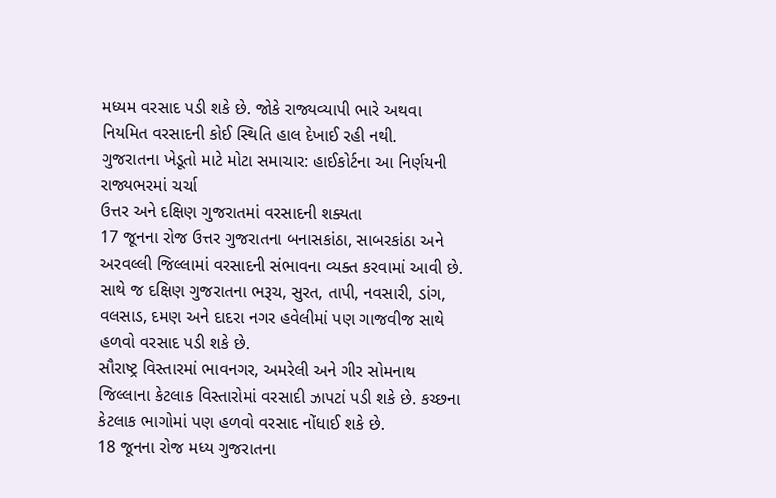મધ્યમ વરસાદ પડી શકે છે. જોકે રાજ્યવ્યાપી ભારે અથવા નિયમિત વરસાદની કોઈ સ્થિતિ હાલ દેખાઈ રહી નથી.
ગુજરાતના ખેડૂતો માટે મોટા સમાચાર: હાઈકોર્ટના આ નિર્ણયની રાજ્યભરમાં ચર્ચા
ઉત્તર અને દક્ષિણ ગુજરાતમાં વરસાદની શક્યતા
17 જૂનના રોજ ઉત્તર ગુજરાતના બનાસકાંઠા, સાબરકાંઠા અને અરવલ્લી જિલ્લામાં વરસાદની સંભાવના વ્યક્ત કરવામાં આવી છે. સાથે જ દક્ષિણ ગુજરાતના ભરૂચ, સુરત, તાપી, નવસારી, ડાંગ, વલસાડ, દમણ અને દાદરા નગર હવેલીમાં પણ ગાજવીજ સાથે હળવો વરસાદ પડી શકે છે.
સૌરાષ્ટ્ર વિસ્તારમાં ભાવનગર, અમરેલી અને ગીર સોમનાથ જિલ્લાના કેટલાક વિસ્તારોમાં વરસાદી ઝાપટાં પડી શકે છે. કચ્છના કેટલાક ભાગોમાં પણ હળવો વરસાદ નોંધાઈ શકે છે.
18 જૂનના રોજ મધ્ય ગુજરાતના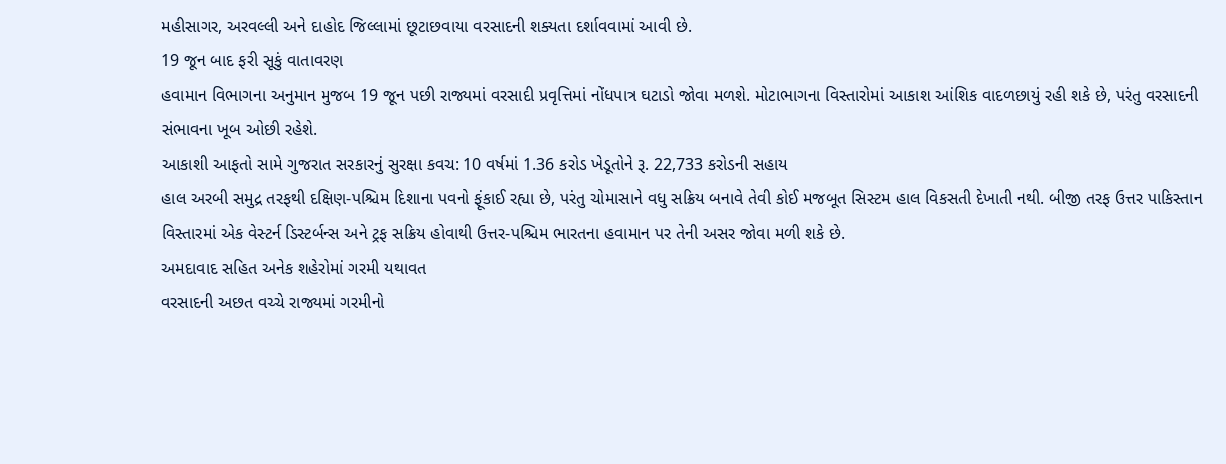મહીસાગર, અરવલ્લી અને દાહોદ જિલ્લામાં છૂટાછવાયા વરસાદની શક્યતા દર્શાવવામાં આવી છે.
19 જૂન બાદ ફરી સૂકું વાતાવરણ
હવામાન વિભાગના અનુમાન મુજબ 19 જૂન પછી રાજ્યમાં વરસાદી પ્રવૃત્તિમાં નોંધપાત્ર ઘટાડો જોવા મળશે. મોટાભાગના વિસ્તારોમાં આકાશ આંશિક વાદળછાયું રહી શકે છે, પરંતુ વરસાદની સંભાવના ખૂબ ઓછી રહેશે.
આકાશી આફતો સામે ગુજરાત સરકારનું સુરક્ષા કવચ: 10 વર્ષમાં 1.36 કરોડ ખેડૂતોને રૂ. 22,733 કરોડની સહાય
હાલ અરબી સમુદ્ર તરફથી દક્ષિણ-પશ્ચિમ દિશાના પવનો ફૂંકાઈ રહ્યા છે, પરંતુ ચોમાસાને વધુ સક્રિય બનાવે તેવી કોઈ મજબૂત સિસ્ટમ હાલ વિકસતી દેખાતી નથી. બીજી તરફ ઉત્તર પાકિસ્તાન વિસ્તારમાં એક વેસ્ટર્ન ડિસ્ટર્બન્સ અને ટ્રફ સક્રિય હોવાથી ઉત્તર-પશ્ચિમ ભારતના હવામાન પર તેની અસર જોવા મળી શકે છે.
અમદાવાદ સહિત અનેક શહેરોમાં ગરમી યથાવત
વરસાદની અછત વચ્ચે રાજ્યમાં ગરમીનો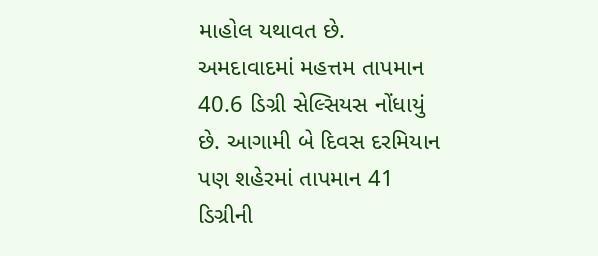માહોલ યથાવત છે. અમદાવાદમાં મહત્તમ તાપમાન 40.6 ડિગ્રી સેલ્સિયસ નોંધાયું છે. આગામી બે દિવસ દરમિયાન પણ શહેરમાં તાપમાન 41 ડિગ્રીની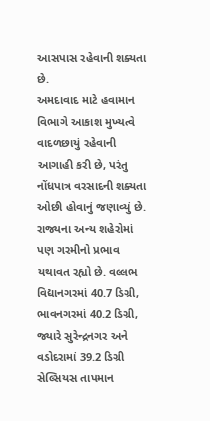આસપાસ રહેવાની શક્યતા છે.
અમદાવાદ માટે હવામાન વિભાગે આકાશ મુખ્યત્વે વાદળછાયું રહેવાની આગાહી કરી છે, પરંતુ નોંધપાત્ર વરસાદની શક્યતા ઓછી હોવાનું જણાવ્યું છે.
રાજ્યના અન્ય શહેરોમાં પણ ગરમીનો પ્રભાવ યથાવત રહ્યો છે. વલ્લભ વિદ્યાનગરમાં 40.7 ડિગ્રી, ભાવનગરમાં 40.2 ડિગ્રી, જ્યારે સુરેન્દ્રનગર અને વડોદરામાં 39.2 ડિગ્રી સેલ્સિયસ તાપમાન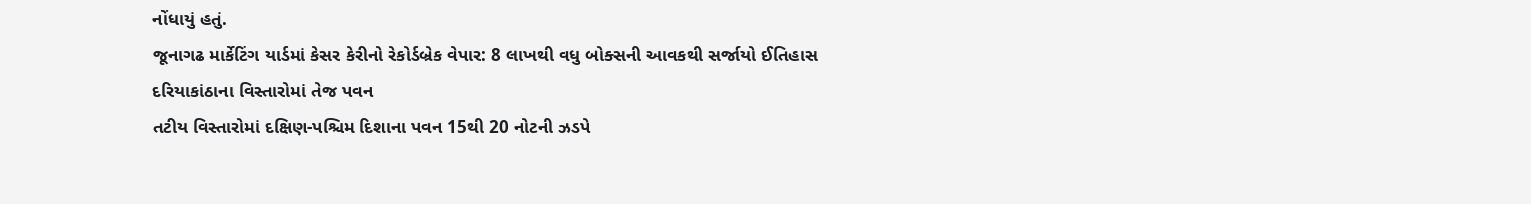નોંધાયું હતું.
જૂનાગઢ માર્કેટિંગ યાર્ડમાં કેસર કેરીનો રેકોર્ડબ્રેક વેપાર: 8 લાખથી વધુ બોક્સની આવકથી સર્જાયો ઈતિહાસ
દરિયાકાંઠાના વિસ્તારોમાં તેજ પવન
તટીય વિસ્તારોમાં દક્ષિણ-પશ્ચિમ દિશાના પવન 15થી 20 નોટની ઝડપે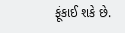ફૂંકાઈ શકે છે.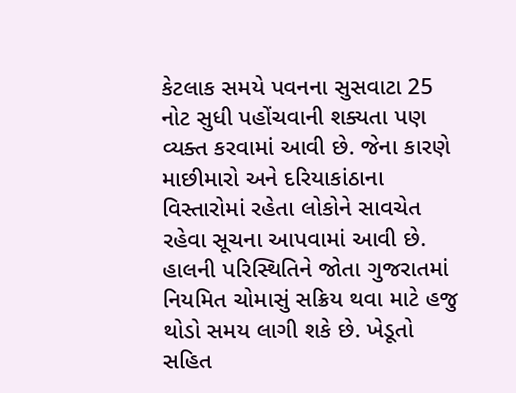કેટલાક સમયે પવનના સુસવાટા 25 નોટ સુધી પહોંચવાની શક્યતા પણ વ્યક્ત કરવામાં આવી છે. જેના કારણે માછીમારો અને દરિયાકાંઠાના વિસ્તારોમાં રહેતા લોકોને સાવચેત રહેવા સૂચના આપવામાં આવી છે.
હાલની પરિસ્થિતિને જોતા ગુજરાતમાં નિયમિત ચોમાસું સક્રિય થવા માટે હજુ થોડો સમય લાગી શકે છે. ખેડૂતો સહિત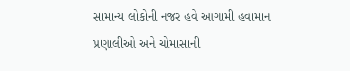સામાન્ય લોકોની નજર હવે આગામી હવામાન પ્રણાલીઓ અને ચોમાસાની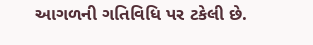આગળની ગતિવિધિ પર ટકેલી છે.